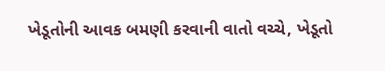ખેડૂતોની આવક બમણી કરવાની વાતો વચ્ચે, ખેડૂતો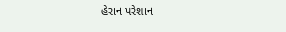હેરાન પરેશાન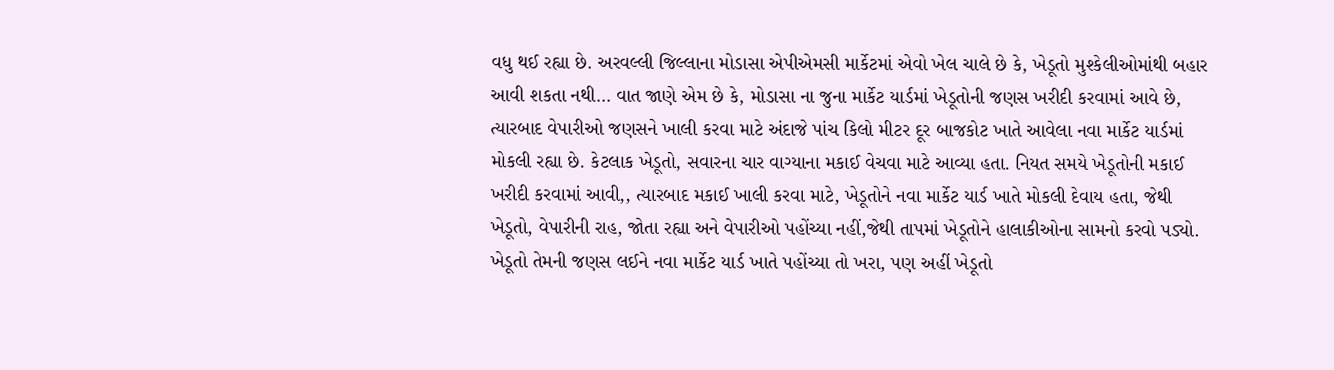વધુ થઈ રહ્યા છે. અરવલ્લી જિલ્લાના મોડાસા એપીએમસી માર્કેટમાં એવો ખેલ ચાલે છે કે, ખેડૂતો મુશ્કેલીઓમાંથી બહાર આવી શકતા નથી… વાત જાણે એમ છે કે, મોડાસા ના જુના માર્કેટ યાર્ડમાં ખેડૂતોની જણસ ખરીદી કરવામાં આવે છે, ત્યારબાદ વેપારીઓ જણસને ખાલી કરવા માટે અંદાજે પાંચ કિલો મીટર દૂર બાજકોટ ખાતે આવેલા નવા માર્કેટ યાર્ડમાં મોકલી રહ્યા છે. કેટલાક ખેડૂતો, સવારના ચાર વાગ્યાના મકાઈ વેચવા માટે આવ્યા હતા. નિયત સમયે ખેડૂતોની મકાઈ ખરીદી કરવામાં આવી,, ત્યારબાદ મકાઈ ખાલી કરવા માટે, ખેડૂતોને નવા માર્કેટ યાર્ડ ખાતે મોકલી દેવાય હતા, જેથી ખેડૂતો, વેપારીની રાહ, જોતા રહ્યા અને વેપારીઓ પહોંચ્યા નહીં,જેથી તાપમાં ખેડૂતોને હાલાકીઓના સામનો કરવો પડ્યો.
ખેડૂતો તેમની જણસ લઈને નવા માર્કેટ યાર્ડ ખાતે પહોંચ્યા તો ખરા, પણ અહીં ખેડૂતો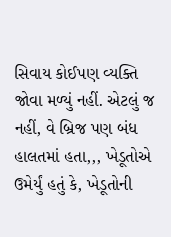સિવાય કોઈપણ વ્યક્તિ જોવા મળ્યું નહીં. એટલું જ નહીં, વે બ્રિજ પણ બંધ હાલતમાં હતા,,, ખેડૂતોએ ઉમેર્યું હતું કે, ખેડૂતોની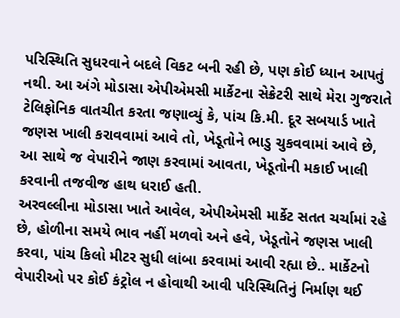પરિસ્થિતિ સુધરવાને બદલે વિકટ બની રહી છે, પણ કોઈ ધ્યાન આપતું નથી. આ અંગે મોડાસા એપીએમસી માર્કેટના સેક્રેટરી સાથે મેરા ગુજરાતે ટેલિફોનિક વાતચીત કરતા જણાવ્યું કે, પાંચ કિ.મી. દૂર સબયાર્ડ ખાતે જણસ ખાલી કરાવવામાં આવે તો, ખેડૂતોને ભાડુ ચુકવવામાં આવે છે, આ સાથે જ વેપારીને જાણ કરવામાં આવતા, ખેડૂતોની મકાઈ ખાલી કરવાની તજવીજ હાથ ધરાઈ હતી.
અરવલ્લીના મોડાસા ખાતે આવેલ, એપીએમસી માર્કેટ સતત ચર્ચામાં રહે છે, હોળીના સમયે ભાવ નહીં મળવો અને હવે, ખેડૂતોને જણસ ખાલી કરવા, પાંચ કિલો મીટર સુધી લાંબા કરવામાં આવી રહ્યા છે.. માર્કેટનો વેપારીઓ પર કોઈ કંટ્રોલ ન હોવાથી આવી પરિસ્થિતિનું નિર્માણ થઈ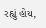રહ્યું હોય,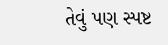તેવું પણ સ્પષ્ટ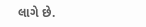લાગે છે.